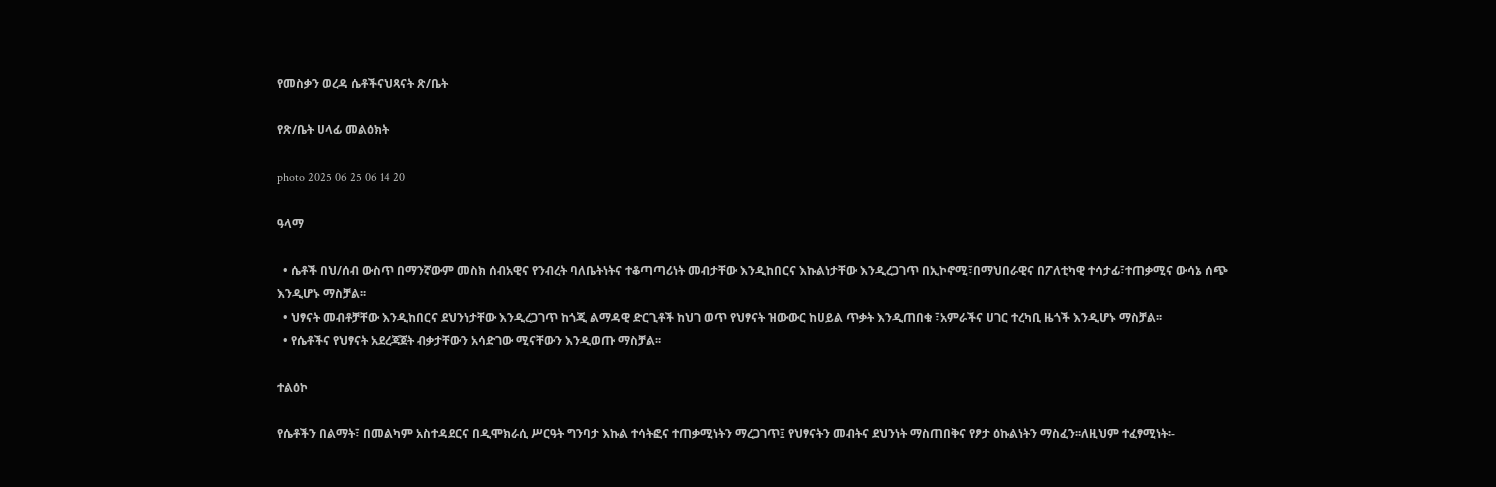የመስቃን ወረዳ ሴቶችናህጻናት ጽ/ቤት

የጽ/ቤት ሀላፊ መልዕክት

photo 2025 06 25 06 14 20

ዓላማ

  • ሴቶች በህ/ሰብ ውስጥ በማንኛውም መስክ ሰብአዊና የንብረት ባለቤትነትና ተቆጣጣሪነት መብታቸው እንዲከበርና እኩልነታቸው እንዲረጋገጥ በኢኮኖሚ፣በማህበራዊና በፖለቲካዊ ተሳታፊ፣ተጠቃሚና ውሳኔ ሰጭ እንዲሆኑ ማስቻል፡፡
  • ህፃናት መብቶቻቸው እንዲከበርና ደህንነታቸው እንዲረጋገጥ ከጎጂ ልማዳዊ ድርጊቶች ከህገ ወጥ የህፃናት ዝውውር ከሀይል ጥቃት እንዲጠበቁ ፣አምራችና ሀገር ተረካቢ ዜጎች እንዲሆኑ ማስቻል፡፡
  • የሴቶችና የህፃናት አደረጃጀት ብቃታቸውን አሳድገው ሚናቸውን እንዲወጡ ማስቻል፡፡

ተልዕኮ

የሴቶችን በልማት፣ በመልካም አስተዳደርና በዲሞክራሲ ሥርዓት ግንባታ እኩል ተሳትፎና ተጠቃሚነትን ማረጋገጥ፤ የህፃናትን መብትና ደህንነት ማስጠበቅና የፆታ ዕኩልነትን ማስፈን፡፡ለዚህም ተፈፃሚነት፡-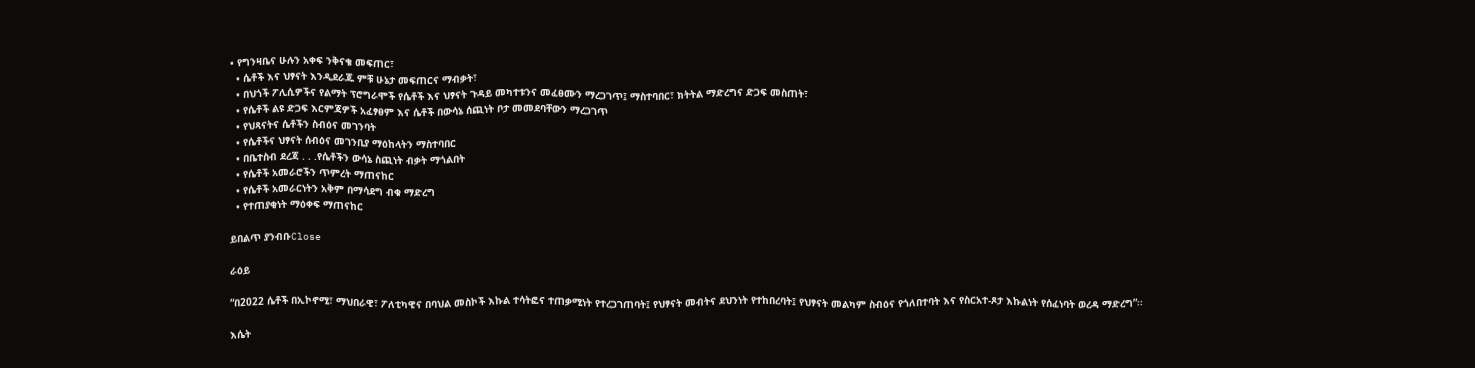• የግንዛቤና ሁሉን አቀፍ ንቅናቄ መፍጠር፣
  • ሴቶች እና ህፃናት እንዲደራጁ ምቹ ሁኔታ መፍጠርና ማብቃት፣
  • በህጎች ፖሊሲዎችና የልማት ፕሮግራሞች የሴቶች እና ህፃናት ጉዳይ መካተቱንና መፈፀሙን ማረጋገጥ፤ ማስተባበር፣ ክትትል ማድረግና ድጋፍ መስጠት፣
  • የሴቶች ልዩ ድጋፍ እርምጃዎች አፈፃፀም እና ሴቶች በውሳኔ ሰጪነት ቦታ መመደባቸውን ማረጋገጥ
  • የህጻናትና ሴቶችን ስብዕና መገንባት
  • የሴቶችና ህፃናት ሰብዕና መገንቢያ ማዕከላትን ማስተባበር
  • በቤተስብ ደረጃ . . .የሴቶችን ውሳኔ ስጪነት ብቃት ማጎልበት
  • የሴቶች አመራሮችን ጥምረት ማጠናከር
  • የሴቶች አመራርነትን አቅም በማሳደግ ብቁ ማድረግ
  • የተጠያቂነት ማዕቀፍ ማጠናከር

ይበልጥ ያንብቡClose

ራዕይ

“በ2022 ሴቶች በኢኮኖሚ፣ ማህበራዊ፣ ፖለቲካዊና በባህል መስኮች እኩል ተሳትፎና ተጠቃሚነት የተረጋገጠባት፤ የህፃናት መብትና ደህንነት የተከበረባት፤ የህፃናት መልካም ስብዕና የጎለበተባት እና የስርአተ-ጾታ እኩልነት የሰፈነባት ወረዳ ማድረግ”፡፡

እሴት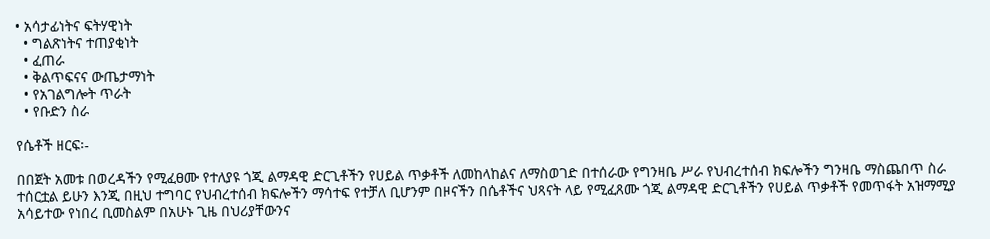• አሳታፊነትና ፍትሃዊነት
  • ግልጽነትና ተጠያቂነት
  • ፈጠራ
  • ቅልጥፍናና ውጤታማነት
  • የአገልግሎት ጥራት
  • የቡድን ስራ

የሴቶች ዘርፍ፡-

በበጀት አመቱ በወረዳችን የሚፈፀሙ የተለያዩ ጎጂ ልማዳዊ ድርጊቶችን የሀይል ጥቃቶች ለመከላከልና ለማስወገድ በተሰራው የግንዛቤ ሥራ የህብረተሰብ ክፍሎችን ግንዛቤ ማስጨበጥ ስራ ተሰርቷል ይሁን እንጂ በዚህ ተግባር የህብረተሰብ ክፍሎችን ማሳተፍ የተቻለ ቢሆንም በዞናችን በሴቶችና ህጻናት ላይ የሚፈጸሙ ጎጂ ልማዳዊ ድርጊቶችን የሀይል ጥቃቶች የመጥፋት አዝማሚያ አሳይተው የነበረ ቢመስልም በአሁኑ ጊዜ በህሪያቸውንና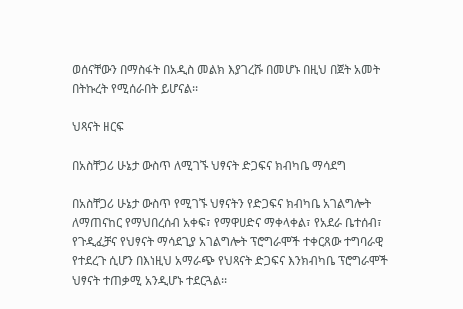ወሰናቸውን በማስፋት በአዲስ መልክ እያገረሹ በመሆኑ በዚህ በጀት አመት በትኩረት የሚሰራበት ይሆናል፡፡

ህጻናት ዘርፍ

በአስቸጋሪ ሁኔታ ውስጥ ለሚገኙ ህፃናት ድጋፍና ክብካቤ ማሳደግ

በአስቸጋሪ ሁኔታ ውስጥ የሚገኙ ህፃናትን የድጋፍና ክብካቤ አገልግሎት ለማጠናከር የማህበረሰብ አቀፍ፣ የማዋሀድና ማቀላቀል፣ የአደራ ቤተሰብ፣ የጉዲፈቻና የህፃናት ማሳደጊያ አገልግሎት ፕሮግራሞች ተቀርጸው ተግባራዊ የተደረጉ ሲሆን በእነዚህ አማራጭ የህጻናት ድጋፍና እንክብካቤ ፕሮግራሞች ህፃናት ተጠቃሚ አንዲሆኑ ተደርጓል፡፡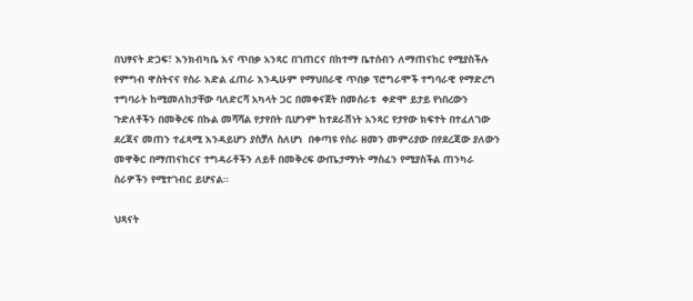በህፃናት ድጋፍ፣ እንክብካቤ እና ጥበቃ አንጻር በገጠርና በከተማ ቤተሰብን ለማጠናከር የሚያስችሉ የምግብ ዋስትናና የስራ እድል ፈጠራ እንዲሁም የማህበራዊ ጥበቃ ፕሮግራሞች ተግባራዊ የማድረግ ተግባራት ከሚመለከታቸው ባለድርሻ አካላት ጋር በመቀናጀት በመሰራቱ  ቀድሞ ይታይ የነበረውን ጉድለቶችን በመቅረፍ በኩል መሻሻል የታየበት ቢሆንም ከተደራሽነት አንጻር የታየው ክፍተት በተፈለገው ደረጃና መጠን ተፈጻሚ እንዳይሆን ያስቻለ ስለሆነ  በቀጣዩ የስራ ዘመን መምሪያው በየደረጃው ያለውን መዋቅር በማጠናከርና ተግዳራቶችን ለይቶ በመቅረፍ ውጤታማነት ማስፈን የሚያስችል ጠንካራ ስራዎችን የሚተገብር ይሆናል፡፡

ህጻናት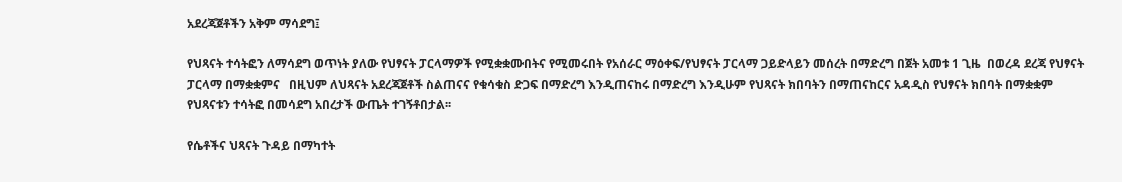አደረጃጀቶችን አቅም ማሳደግ፤

የህጻናት ተሳትፎን ለማሳደግ ወጥነት ያለው የህፃናት ፓርላማዎች የሚቋቋሙበትና የሚመሩበት የአሰራር ማዕቀፍ/የህፃናት ፓርላማ ጋይድላይን መሰረት በማድረግ በጀት አመቱ 1 ጊዜ  በወረዳ ደረጃ የህፃናት ፓርላማ በማቋቋምና   በዚህም ለህጻናት አደረጃጀቶች ስልጠናና የቁሳቁስ ድጋፍ በማድረግ እንዲጠናከሩ በማድረግ እንዲሁም የህጻናት ክበባትን በማጠናከርና አዳዲስ የህፃናት ክበባት በማቋቋም  የህጻናቱን ተሳትፎ በመሳደግ አበረታች ውጤት ተገኝቶበታል፡፡

የሴቶችና ህጻናት ጉዳይ በማካተት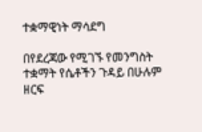ተቋማዊነት ማሳደግ

በየደረጃው የሚገኙ የመንግስት ተቋማት የሴቶችን ጉዳይ በሁሉም ዘርፍ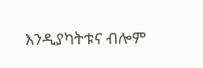እንዲያካትቱና ብሎም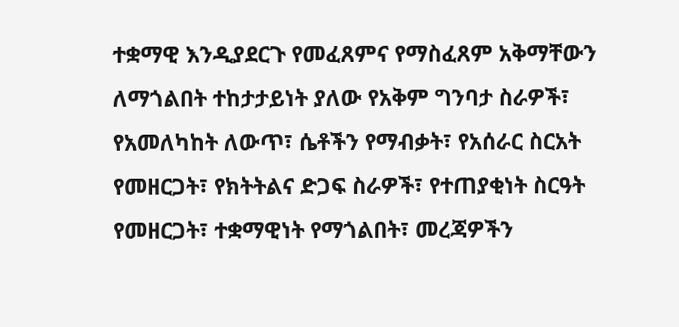ተቋማዊ እንዲያደርጉ የመፈጸምና የማስፈጸም አቅማቸውን ለማጎልበት ተከታታይነት ያለው የአቅም ግንባታ ስራዎች፣ የአመለካከት ለውጥ፣ ሴቶችን የማብቃት፣ የአሰራር ስርአት የመዘርጋት፣ የክትትልና ድጋፍ ስራዎች፣ የተጠያቂነት ስርዓት የመዘርጋት፣ ተቋማዊነት የማጎልበት፣ መረጃዎችን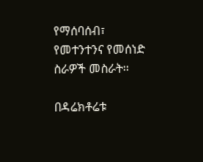የማሰባሰብ፣ የመተንተንና የመሰነድ ስራዎች መስራት፡፡

በዳሬክቶሬቱ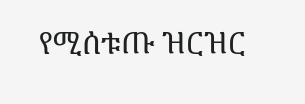የሚሰቱጡ ዝርዝር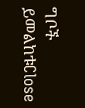ግቦች ይመልከቱClose